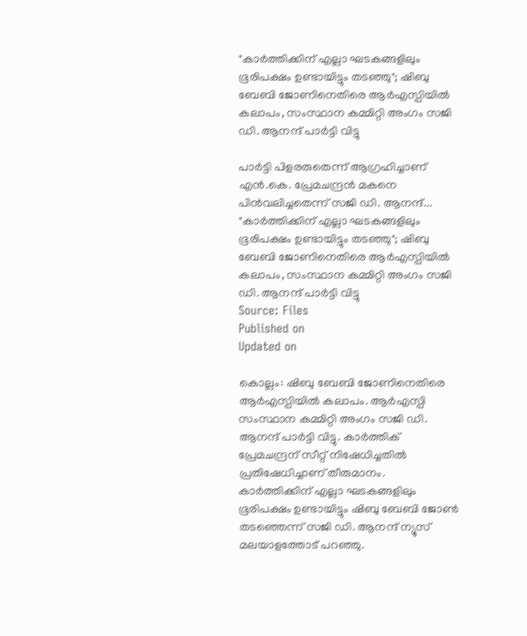"കാർത്തിക്കിന് എല്ലാ ഘടകങ്ങളിലും ഭൂരിപക്ഷം ഉണ്ടായിട്ടും തടഞ്ഞു"; ഷിബു ബേബി ജോണിനെതിരെ ആർഎസ്പിയിൽ കലാപം, സംസ്ഥാന കമ്മിറ്റി അംഗം സജി ഡി. ആനന്ദ് പാർട്ടി വിട്ടു

പാർട്ടി പിളരരുതെന്ന് ആഗ്രഹിച്ചാണ് എൻ.കെ. പ്രേമചന്ദ്രൻ മകനെ പിൻവലിച്ചതെന്ന് സജി ഡി. ആനന്ദ്...
"കാർത്തിക്കിന് എല്ലാ ഘടകങ്ങളിലും ഭൂരിപക്ഷം ഉണ്ടായിട്ടും തടഞ്ഞു"; ഷിബു ബേബി ജോണിനെതിരെ ആർഎസ്പിയിൽ കലാപം, സംസ്ഥാന കമ്മിറ്റി അംഗം സജി ഡി. ആനന്ദ് പാർട്ടി വിട്ടു
Source: Files
Published on
Updated on

കൊല്ലം: ഷിബു ബേബി ജോണിനെതിരെ ആർഎസ്പിയിൽ കലാപം. ആർഎസ്പി സംസ്ഥാന കമ്മിറ്റി അംഗം സജി ഡി. ആനന്ദ് പാർട്ടി വിട്ടു. കാർത്തിക് പ്രേമചന്ദ്രന് സീറ്റ് നിഷേധിച്ചതിൽ പ്രതിഷേധിച്ചാണ് തീരുമാനം. കാർത്തിക്കിന് എല്ലാ ഘടകങ്ങളിലും ഭൂരിപക്ഷം ഉണ്ടായിട്ടും ഷിബു ബേബി ജോൺ തടഞ്ഞെന്ന് സജി ഡി. ആനന്ദ് ന്യൂസ് മലയാളത്തോട് പറഞ്ഞു.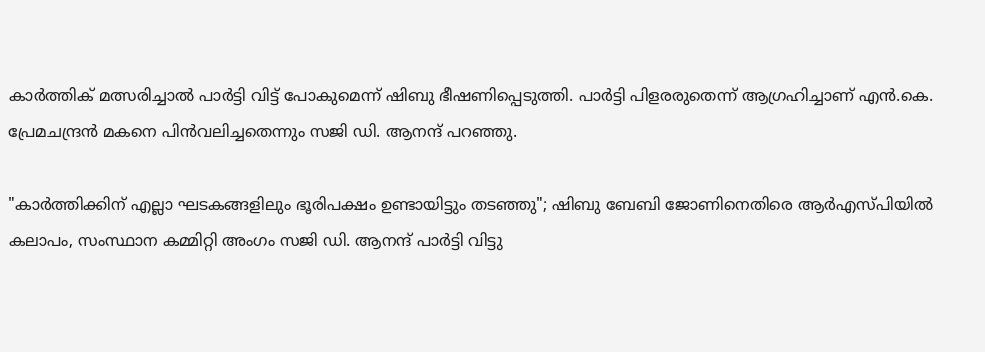കാർത്തിക് മത്സരിച്ചാൽ പാർട്ടി വിട്ട് പോകുമെന്ന് ഷിബു ഭീഷണിപ്പെടുത്തി. പാർട്ടി പിളരരുതെന്ന് ആഗ്രഹിച്ചാണ് എൻ.കെ. പ്രേമചന്ദ്രൻ മകനെ പിൻവലിച്ചതെന്നും സജി ഡി. ആനന്ദ് പറഞ്ഞു.

"കാർത്തിക്കിന് എല്ലാ ഘടകങ്ങളിലും ഭൂരിപക്ഷം ഉണ്ടായിട്ടും തടഞ്ഞു"; ഷിബു ബേബി ജോണിനെതിരെ ആർഎസ്പിയിൽ കലാപം, സംസ്ഥാന കമ്മിറ്റി അംഗം സജി ഡി. ആനന്ദ് പാർട്ടി വിട്ടു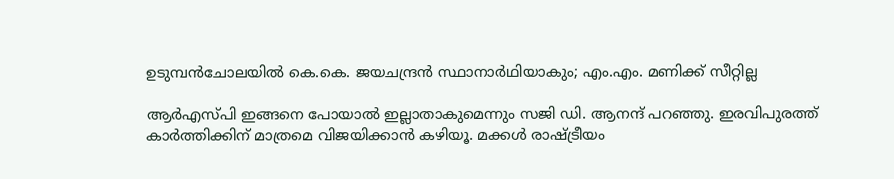ഉടുമ്പൻചോലയിൽ കെ.കെ. ജയചന്ദ്രൻ സ്ഥാനാർഥിയാകും; എം.എം. മണിക്ക് സീറ്റില്ല

ആർഎസ്പി ഇങ്ങനെ പോയാൽ ഇല്ലാതാകുമെന്നും സജി ഡി. ആനന്ദ് പറഞ്ഞു. ഇരവിപുരത്ത് കാർത്തിക്കിന് മാത്രമെ വിജയിക്കാൻ കഴിയൂ. മക്കൾ രാഷ്ട്രീയം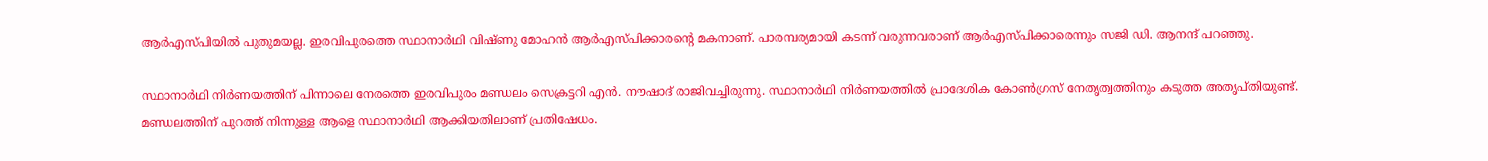ആർഎസ്പിയിൽ പുതുമയല്ല. ഇരവിപുരത്തെ സ്ഥാനാർഥി വിഷ്ണു മോഹൻ ആർഎസ്പിക്കാരൻ്റെ മകനാണ്. പാരമ്പര്യമായി കടന്ന് വരുന്നവരാണ് ആർഎസ്പിക്കാരെന്നും സജി ഡി. ആനന്ദ് പറഞ്ഞു.

സ്ഥാനാർഥി നിർണയത്തിന് പിന്നാലെ നേരത്തെ ഇരവിപുരം മണ്ഡലം സെക്രട്ടറി എൻ. നൗഷാദ് രാജിവച്ചിരുന്നു. സ്ഥാനാർഥി നിർണയത്തിൽ പ്രാദേശിക കോൺഗ്രസ്‌ നേതൃത്വത്തിനും കടുത്ത അതൃപ്തിയുണ്ട്. മണ്ഡലത്തിന് പുറത്ത് നിന്നുള്ള ആളെ സ്ഥാനാർഥി ആക്കിയതിലാണ് പ്രതിഷേധം.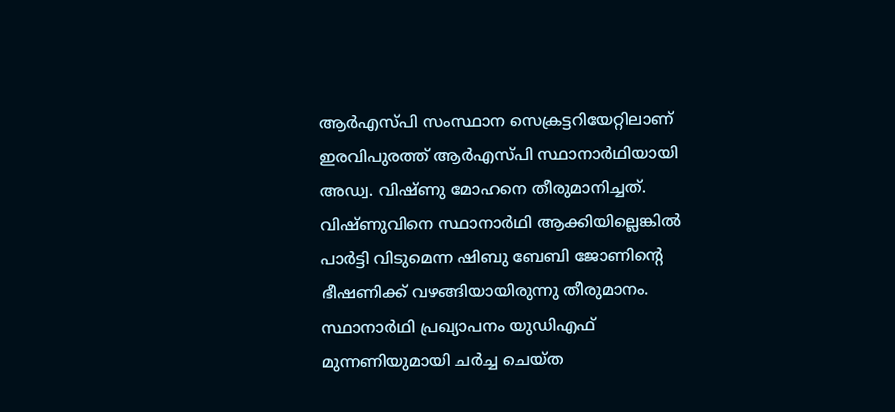ആർഎസ്പി സംസ്ഥാന സെക്രട്ടറിയേറ്റിലാണ് ഇരവിപുരത്ത് ആർഎസ്പി സ്ഥാനാർഥിയായി അഡ്വ. വിഷ്ണു മോഹനെ തീരുമാനിച്ചത്. വിഷ്ണുവിനെ സ്ഥാനാർഥി ആക്കിയില്ലെങ്കിൽ പാർട്ടി വിടുമെന്ന ഷിബു ബേബി ജോണിൻ്റെ ഭീഷണിക്ക് വഴങ്ങിയായിരുന്നു തീരുമാനം. സ്ഥാനാർഥി പ്രഖ്യാപനം യുഡിഎഫ് മുന്നണിയുമായി ചർച്ച ചെയ്ത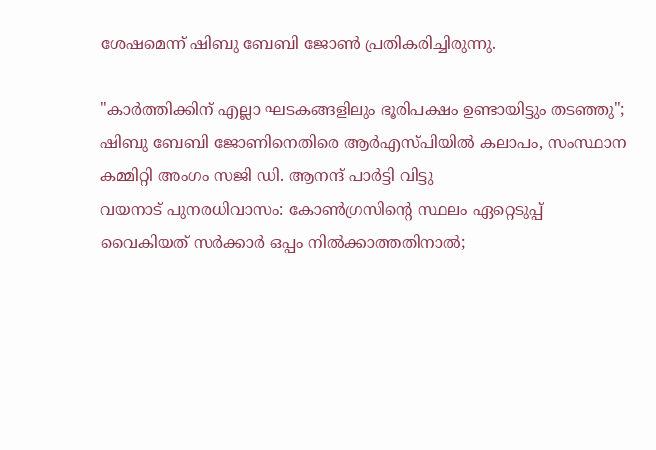ശേഷമെന്ന് ഷിബു ബേബി ജോൺ പ്രതികരിച്ചിരുന്നു.

"കാർത്തിക്കിന് എല്ലാ ഘടകങ്ങളിലും ഭൂരിപക്ഷം ഉണ്ടായിട്ടും തടഞ്ഞു"; ഷിബു ബേബി ജോണിനെതിരെ ആർഎസ്പിയിൽ കലാപം, സംസ്ഥാന കമ്മിറ്റി അംഗം സജി ഡി. ആനന്ദ് പാർട്ടി വിട്ടു
വയനാട് പുനരധിവാസം: കോൺഗ്രസിൻ്റെ സ്ഥലം ഏറ്റെടുപ്പ് വൈകിയത് സർക്കാർ ഒപ്പം നിൽക്കാത്തതിനാൽ;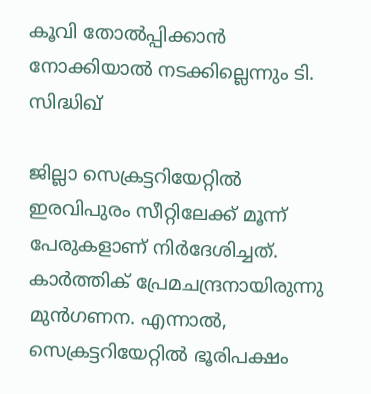കൂവി തോൽപ്പിക്കാൻ നോക്കിയാൽ നടക്കില്ലെന്നും ടി. സിദ്ധിഖ്

ജില്ലാ സെക്രട്ടറിയേറ്റിൽ ഇരവിപുരം സീറ്റിലേക്ക് മൂന്ന് പേരുകളാണ് നിർദേശിച്ചത്. കാർത്തിക് പ്രേമചന്ദ്രനായിരുന്നു മുൻഗണന. എന്നാൽ, സെക്രട്ടറിയേറ്റിൽ ഭൂരിപക്ഷം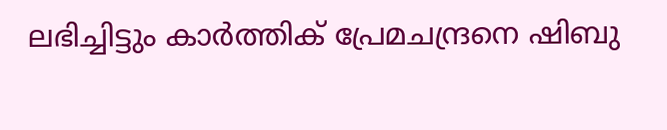ലഭിച്ചിട്ടും കാർത്തിക് പ്രേമചന്ദ്രനെ ഷിബു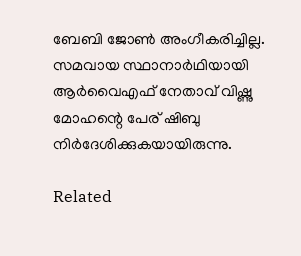ബേബി ജോൺ അംഗീകരിച്ചില്ല. സമവായ സ്ഥാനാർഥിയായി ആർവൈഎഫ് നേതാവ് വിഷ്ണു മോഹന്റെ പേര് ഷിബു നിർദേശിക്കുകയായിരുന്നു.

Related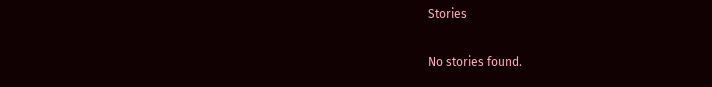Stories

No stories found.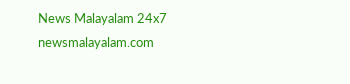News Malayalam 24x7
newsmalayalam.com